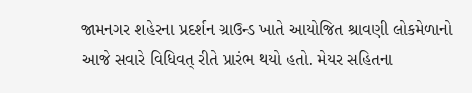જામનગર શહેરના પ્રદર્શન ગ્રાઉન્ડ ખાતે આયોજિત શ્રાવણી લોકમેળાનો આજે સવારે વિધિવત્ રીતે પ્રારંભ થયો હતો. મેયર સહિતના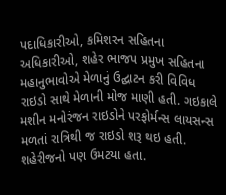પદાધિકારીઓ, કમિશરન સહિતના અધિકારીઓ, શહેર ભાજપ પ્રમુખ સહિતના મહાનુભાવોએ મેળાનું ઉદ્ઘાટન કરી વિવિધ રાઇડો સાથે મેળાની મોજ માણી હતી. ગઇકાલે મશીન મનોરંજન રાઇડોને પરફોર્મન્સ લાયસન્સ મળતાં રાત્રિથી જ રાઇડો શરૂ થઇ હતી. શહેરીજનો પણ ઉમટયા હતા.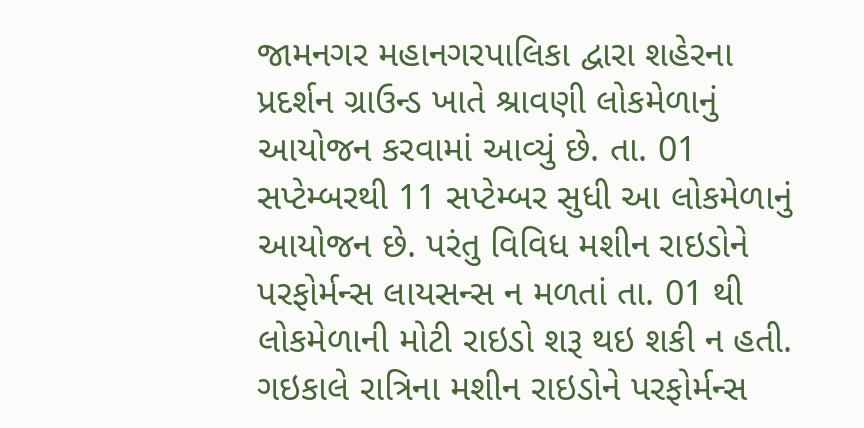જામનગર મહાનગરપાલિકા દ્વારા શહેરના પ્રદર્શન ગ્રાઉન્ડ ખાતે શ્રાવણી લોકમેળાનું આયોજન કરવામાં આવ્યું છે. તા. 01 સપ્ટેમ્બરથી 11 સપ્ટેમ્બર સુધી આ લોકમેળાનું આયોજન છે. પરંતુ વિવિધ મશીન રાઇડોને પરફોર્મન્સ લાયસન્સ ન મળતાં તા. 01 થી લોકમેળાની મોટી રાઇડો શરૂ થઇ શકી ન હતી. ગઇકાલે રાત્રિના મશીન રાઇડોને પરફોર્મન્સ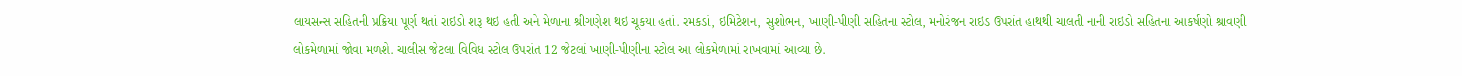લાયસન્સ સહિતની પ્રક્રિયા પૂર્ણ થતાં રાઇડો શરૂ થઇ હતી અને મેળાના શ્રીગણેશ થઇ ચૂકયા હતાં. રમકડાં, ઇમિટેશન, સુશોભન, ખાણી-પીણી સહિતના સ્ટોલ, મનોરંજન રાઇડ ઉપરાંત હાથથી ચાલતી નાની રાઇડો સહિતના આકર્ષણો શ્રાવણી લોકમેળામાં જોવા મળશે. ચાલીસ જેટલા વિવિધ સ્ટોલ ઉપરાંત 12 જેટલાં ખાણી-પીણીના સ્ટોલ આ લોકમેળામાં રાખવામાં આવ્યા છે.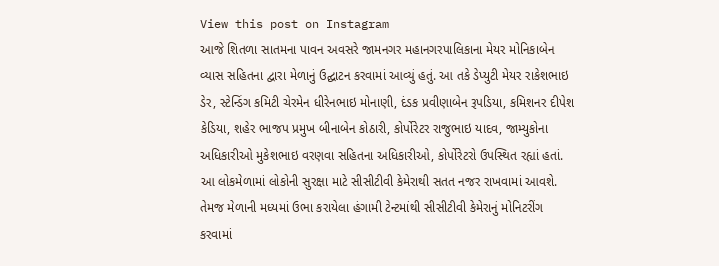View this post on Instagram
આજે શિતળા સાતમના પાવન અવસરે જામનગર મહાનગરપાલિકાના મેયર મોનિકાબેન વ્યાસ સહિતના દ્વારા મેળાનું ઉદ્ઘાટન કરવામાં આવ્યું હતું. આ તકે ડેપ્યુટી મેયર રાકેશભાઇ ડેર, સ્ટેન્ડિંગ કમિટી ચેરમેન ધીરેનભાઇ મોનાણી, દંડક પ્રવીણાબેન રૂપડિયા, કમિશનર દીપેશ કેડિયા, શહેર ભાજપ પ્રમુખ બીનાબેન કોઠારી, કોર્પોરેટર રાજુભાઇ યાદવ, જામ્યુકોના અધિકારીઓ મુકેશભાઇ વરણવા સહિતના અધિકારીઓ, કોર્પોરેટરો ઉપસ્થિત રહ્યાં હતાં.
આ લોકમેળામાં લોકોની સુરક્ષા માટે સીસીટીવી કેમેરાથી સતત નજર રાખવામાં આવશે. તેમજ મેળાની મધ્યમાં ઉભા કરાયેલા હંગામી ટેન્ટમાંથી સીસીટીવી કેમેરાનું મોનિટરીંગ કરવામાં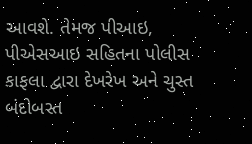આવશે. તેમજ પીઆઇ, પીએસઆઇ સહિતના પોલીસ કાફલા દ્વારા દેખરેખ અને ચુસ્ત બંદોબસ્ત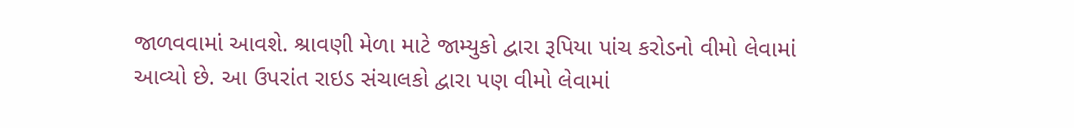જાળવવામાં આવશે. શ્રાવણી મેળા માટે જામ્યુકો દ્વારા રૂપિયા પાંચ કરોડનો વીમો લેવામાં આવ્યો છે. આ ઉપરાંત રાઇડ સંચાલકો દ્વારા પણ વીમો લેવામાં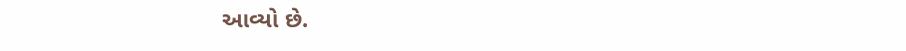આવ્યો છે.